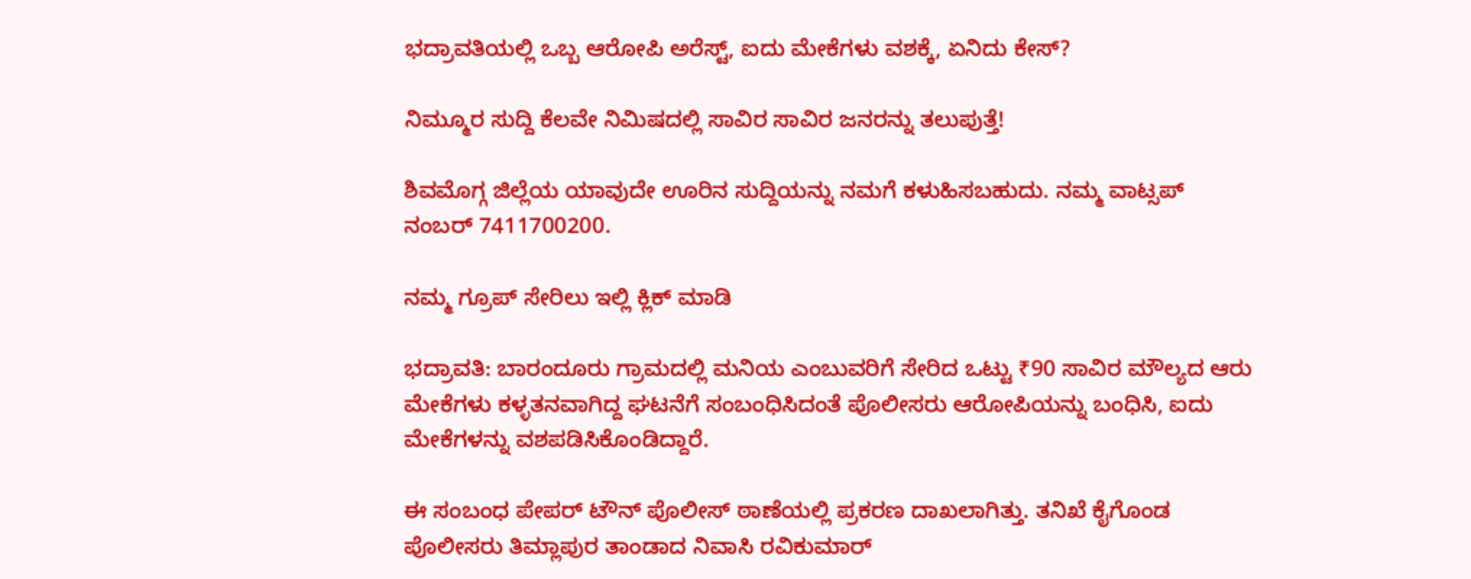ಭದ್ರಾವತಿಯಲ್ಲಿ ಒಬ್ಬ ಆರೋಪಿ ಅರೆಸ್ಟ್‌, ಐದು ಮೇಕೆಗಳು ವಶಕ್ಕೆ, ಏನಿದು ಕೇಸ್‌?

ನಿಮ್ಮೂರ ಸುದ್ದಿ ಕೆಲವೇ ನಿಮಿಷದಲ್ಲಿ ಸಾವಿರ ಸಾವಿರ ಜನರನ್ನು ತಲುಪುತ್ತೆ!

ಶಿವಮೊಗ್ಗ ಜಿಲ್ಲೆಯ ಯಾವುದೇ ಊರಿನ ಸುದ್ದಿಯನ್ನು ನಮಗೆ ಕಳುಹಿಸಬಹುದು. ನಮ್ಮ ವಾಟ್ಸಪ್‌ ನಂಬರ್ 7411700200.

ನಮ್ಮ ಗ್ರೂಪ್‌ ಸೇರಿಲು ಇಲ್ಲಿ ಕ್ಲಿಕ್‌ ಮಾಡಿ

ಭದ್ರಾವತಿ: ಬಾರಂದೂರು ಗ್ರಾಮದಲ್ಲಿ ಮನಿಯ ಎಂಬುವರಿಗೆ ಸೇರಿದ ಒಟ್ಟು ₹90 ಸಾವಿರ ಮೌಲ್ಯದ ಆರು ಮೇಕೆಗಳು ಕಳ್ಳತನವಾಗಿದ್ದ ಘಟನೆಗೆ ಸಂಬಂಧಿಸಿದಂತೆ ಪೊಲೀಸರು ಆರೋಪಿಯನ್ನು ಬಂಧಿಸಿ, ಐದು ಮೇಕೆಗಳನ್ನು ವಶಪಡಿಸಿಕೊಂಡಿದ್ದಾರೆ.

ಈ ಸಂಬಂಧ ಪೇಪರ್ ಟೌನ್ ಪೊಲೀಸ್ ಠಾಣೆಯಲ್ಲಿ ಪ್ರಕರಣ ದಾಖಲಾಗಿತ್ತು. ತನಿಖೆ ಕೈಗೊಂಡ ಪೊಲೀಸರು ತಿಮ್ಲಾಪುರ ತಾಂಡಾದ ನಿವಾಸಿ ರವಿಕುಮಾರ್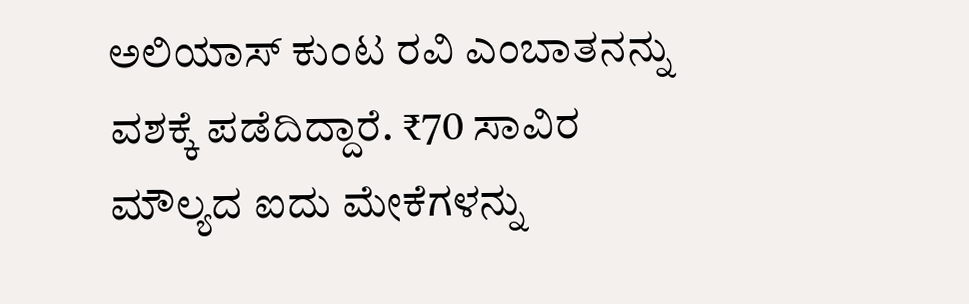ಅಲಿಯಾಸ್‌ ಕುಂಟ ರವಿ ಎಂಬಾತನನ್ನು ವಶಕ್ಕೆ ಪಡೆದಿದ್ದಾರೆ. ₹70 ಸಾವಿರ ಮೌಲ್ಯದ ಐದು ಮೇಕೆಗಳನ್ನು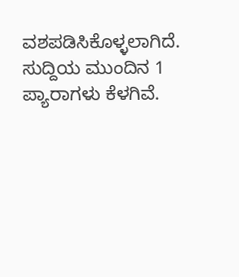ವಶಪಡಿಸಿಕೊಳ್ಳಲಾಗಿದೆ. ಸುದ್ದಿಯ ಮುಂದಿನ 1 ಪ್ಯಾರಾಗಳು ಕೆಳಗಿವೆ.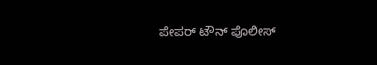ಪೇಪರ್ ಟೌನ್ ಪೊಲೀಸ್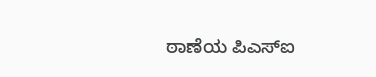ಠಾಣೆಯ ಪಿಎಸ್‌ಐ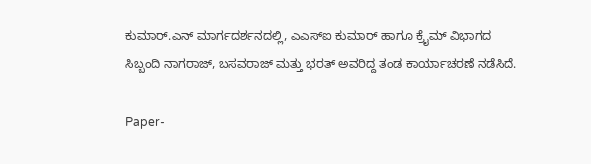ಕುಮಾರ್.ಎನ್ ಮಾರ್ಗದರ್ಶನದಲ್ಲಿ, ಎಎಸ್‌ಐ ಕುಮಾರ್ ಹಾಗೂ ಕ್ರೈಮ್ ವಿಭಾಗದ ಸಿಬ್ಬಂದಿ ನಾಗರಾಜ್, ಬಸವರಾಜ್ ಮತ್ತು ಭರತ್ ಅವರಿದ್ದ ತಂಡ ಕಾರ್ಯಾಚರಣೆ ನಡೆಸಿದೆ.

Paper-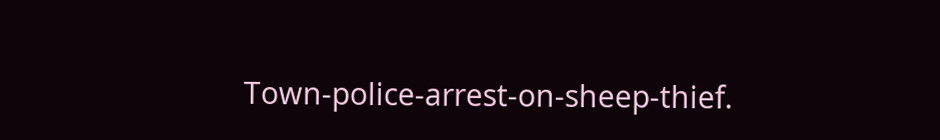Town-police-arrest-on-sheep-thief.